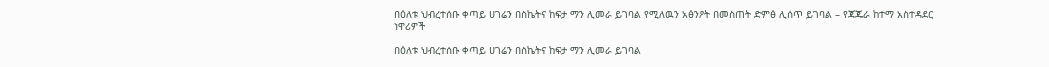በዕለቱ ህብረተሰቡ ቀጣይ ሀገሬን በስኬትና ከፍታ ማን ሊመራ ይገባል የሚለዉን አፅንዖት በመስጠት ድምፅ ሊሰጥ ይገባል – የጃጁራ ከተማ አስተዳደር ነዋሪዎች

በዕለቱ ህብረተሰቡ ቀጣይ ሀገሬን በስኬትና ከፍታ ማን ሊመራ ይገባል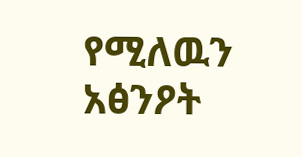የሚለዉን አፅንዖት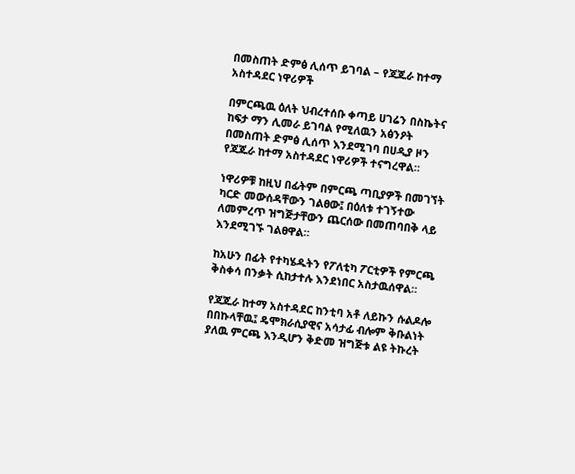በመስጠት ድምፅ ሊሰጥ ይገባል – የጃጁራ ከተማ አስተዳደር ነዋሪዎች

በምርጫዉ ዕለት ህብረተሰቡ ቀጣይ ሀገሬን በስኬትና ከፍታ ማን ሊመራ ይገባል የሚለዉን አፅንዖት በመስጠት ድምፅ ሊሰጥ እንደሚገባ በሀዲያ ዞን የጃጁራ ከተማ አስተዳደር ነዋሪዎች ተናግረዋል።

ነዋሪዎቹ ከዚህ በፊትም በምርጫ ጣቢያዎች በመገኘት ካርድ መውሰዳቸውን ገልፀው፤ በዕለቱ ተገኝተው ለመምረጥ ዝግጅታቸውን ጨርሰው በመጠባበቅ ላይ እንደሚገኙ ገልፀዋል።

ከአሁን በፊት የተካሄዱትን የፖለቲካ ፖርቲዎች የምርጫ ቅስቀሳ በንቃት ሲከታተሉ እንደነበር አስታዉሰዋል።

የጃጁራ ከተማ አስተዳደር ከንቲባ አቶ ለይኩን ሱልዶሎ በበኩላቸዉ፤ ዴሞክራሲያዊና አሳታፊ ብሎም ቅቡልነት ያለዉ ምርጫ እንዲሆን ቅድመ ዝግጅቱ ልዩ ትኩረት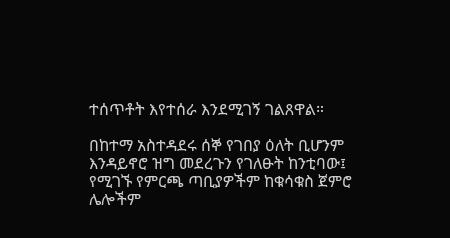ተሰጥቶት እየተሰራ እንደሚገኝ ገልጸዋል።

በከተማ አስተዳደሩ ሰኞ የገበያ ዕለት ቢሆንም እንዳይኖሮ ዝግ መደረጉን የገለፁት ከንቲባው፤ የሚገኙ የምርጫ ጣቢያዎችም ከቁሳቁስ ጀምሮ ሌሎችም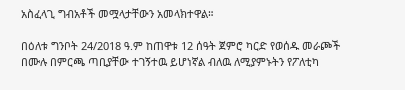አስፈላጊ ግብአቶች መሟላታቸውን አመላክተዋል።

በዕለቱ ግንቦት 24/2018 ዓ.ም ከጠዋቱ 12 ሰዓት ጀምሮ ካርድ የወሰዱ መራጮች በሙሉ በምርጫ ጣቢያቸው ተገኝተዉ ይሆነኛል ብለዉ ለሚያምኑትን የፖለቲካ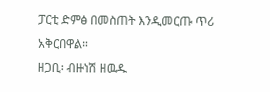ፓርቲ ድምፅ በመስጠት እንዲመርጡ ጥሪ አቅርበዋል።
ዘጋቢ፡ ብዙነሽ ዘዉዱ